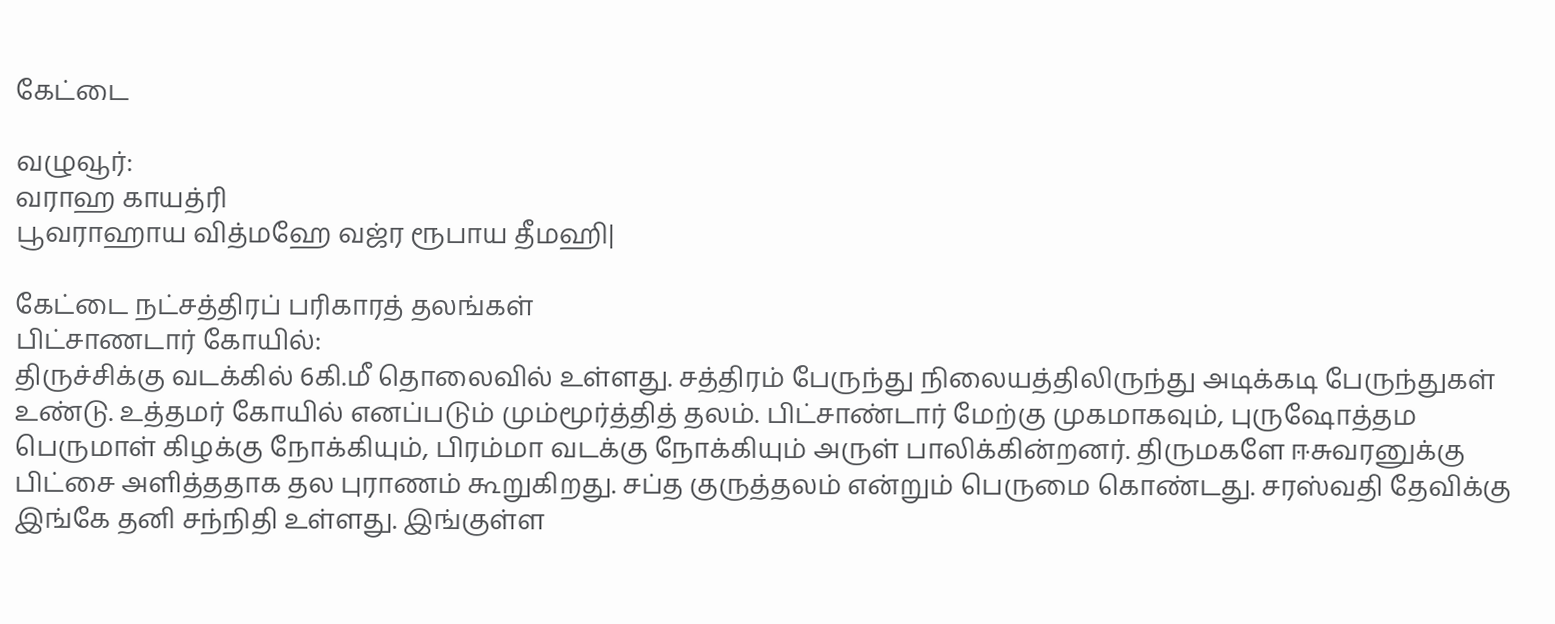கேட்டை

வழுவூர்:
வராஹ காயத்ரி
பூவராஹாய வித்மஹே வஜ்ர ரூபாய தீமஹி|

கேட்டை நட்சத்திரப் பரிகாரத் தலங்கள்
பிட்சாணடார் கோயில்:
திருச்சிக்கு வடக்கில் 6கி.மீ தொலைவில் உள்ளது. சத்திரம் பேருந்து நிலையத்திலிருந்து அடிக்கடி பேருந்துகள் உண்டு. உத்தமர் கோயில் எனப்படும் மும்மூர்த்தித் தலம். பிட்சாண்டார் மேற்கு முகமாகவும், புருஷோத்தம பெருமாள் கிழக்கு நோக்கியும், பிரம்மா வடக்கு நோக்கியும் அருள் பாலிக்கின்றனர். திருமகளே ஈசுவரனுக்கு பிட்சை அளித்ததாக தல புராணம் கூறுகிறது. சப்த குருத்தலம் என்றும் பெருமை கொண்டது. சரஸ்வதி தேவிக்கு இங்கே தனி சந்நிதி உள்ளது. இங்குள்ள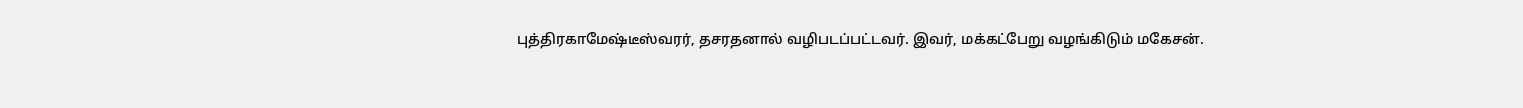புத்திரகாமேஷ்டீஸ்வரர், தசரதனால் வழிபடப்பட்டவர். இவர், மக்கட்பேறு வழங்கிடும் மகேசன்.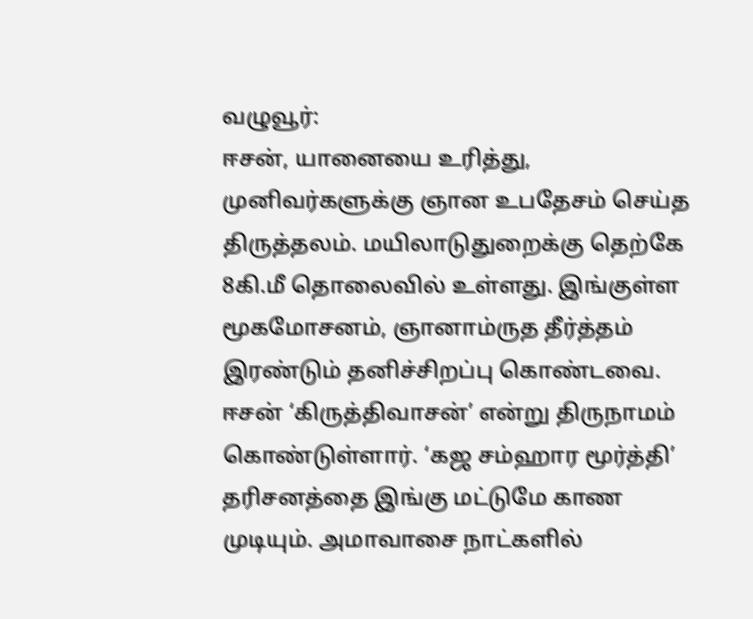வழுவூர்:
ஈசன், யானையை உரித்து, முனிவர்களுக்கு ஞான உபதேசம் செய்த திருத்தலம். மயிலாடுதுறைக்கு தெற்கே 8கி.மீ தொலைவில் உள்ளது. இங்குள்ள மூகமோசனம், ஞானாம்ருத தீர்த்தம் இரண்டும் தனிச்சிறப்பு கொண்டவை. ஈசன் ‘கிருத்திவாசன்’ என்று திருநாமம் கொண்டுள்ளார். ‘கஜ சம்ஹார மூர்த்தி’ தரிசனத்தை இங்கு மட்டுமே காண முடியும். அமாவாசை நாட்களில்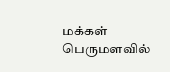மக்கள் பெருமளவில்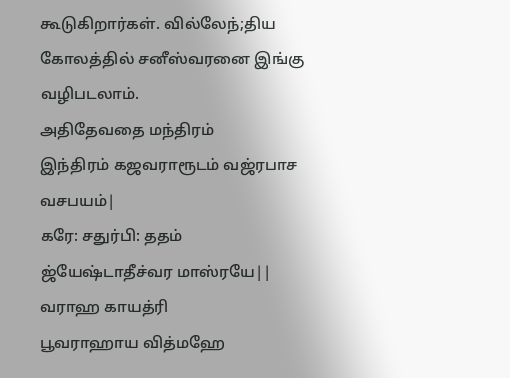கூடுகிறார்கள். வில்லேந்;திய கோலத்தில் சனீஸ்வரனை இங்கு வழிபடலாம்.
அதிதேவதை மந்திரம்
இந்திரம் கஜவராரூடம் வஜ்ரபாச வசபயம்|
கரே: சதுர்பி: ததம் ஜ்யேஷ்டாதீச்வர மாஸ்ரயே||
வராஹ காயத்ரி
பூவராஹாய வித்மஹே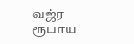வஜ்ர ரூபாய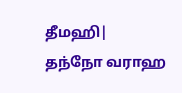தீமஹி|
தந்நோ வராஹ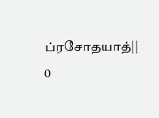ப்ரசோதயாத்||
0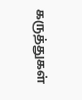கருத்துகள்